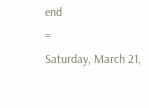end
=
Saturday, March 21,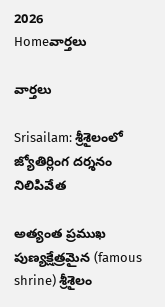2026
Homeవార్తలు

వార్తలు

Srisailam: శ్రీశైలంలో జ్యోతిర్లింగ దర్శనం నిలిపివేత

అత్యంత ప్రముఖ పుణ్యక్షేత్రమైన (famous shrine) శ్రీశైలం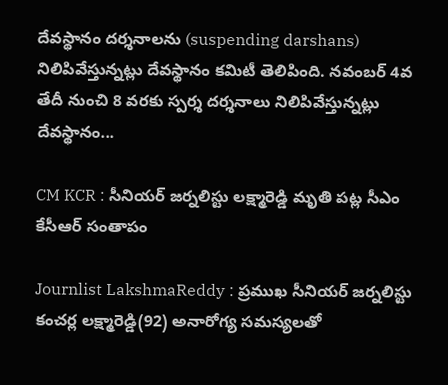దేవస్థానం దర్శనాలను (suspending darshans) నిలిపివేస్తున్నట్లు దేవస్థానం కమిటీ తెలిపింది. నవంబర్‌ 4వ తేదీ నుంచి 8 వరకు స్పర్శ దర్శనాలు నిలిపివేస్తున్నట్లు దేవస్థానం...

CM KCR : సీనియర్‌ జర్నలిస్టు లక్ష్మారెడ్డి మృతి పట్ల సీఎం కేసీఆర్‌ సంతాపం

Journlist LakshmaReddy : ప్రముఖ సీనియర్‌ జర్నలిస్టు కంచర్ల లక్ష్మారెడ్డి(92) అనారోగ్య సమస్యలతో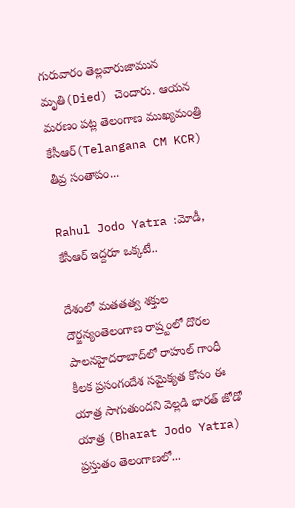గురువారం తెల్లవారుజామున మృతి(Died) చెందారు. ఆయన మరణం పట్ల తెలంగాణ ముఖ్యమంత్రి కేసీఆర్‌(Telangana CM KCR) తీవ్ర సంతాపం...

Rahul Jodo Yatra :మోడీ, కేసీఆర్ ఇద్దరూ ఒక్కటే..

దేశంలో మతతత్వ శక్తుల దౌర్జన్యంతెలంగాణ రాష్ర్టంలో దొరల పాలనహైదరాబాద్‌లో రాహుల్ గాంధీ కీలక ప్రసంగందేశ సమైక్యత కోసం ఈ యాత్ర సాగుతుందని వెల్లడి భారత్ జోడో యాత్ర (Bharat Jodo Yatra) ప్రస్తుతం తెలంగాణలో...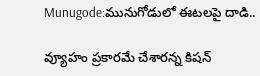Munugode:మునుగోడులో ఈటలపై దాడి..

వ్యూహం ప్రకారమే చేశారన్న కిషన్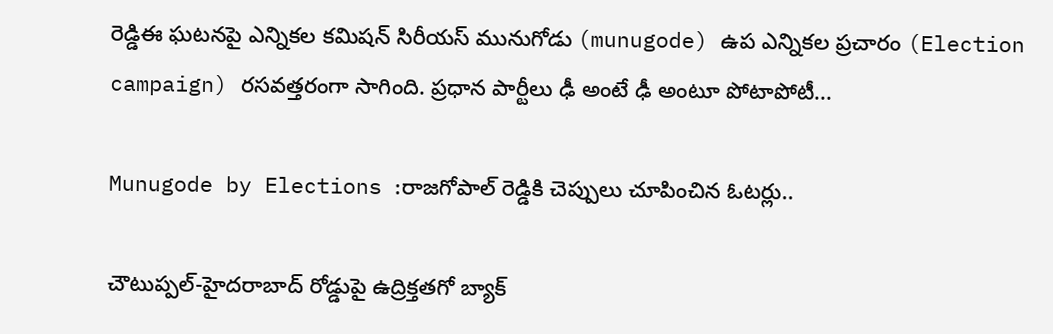రెడ్డిఈ ఘటనపై ఎన్నికల కమిషన్ సిరీయస్ మునుగోడు (munugode) ఉప ఎన్నికల ప్రచారం (Election campaign) రసవత్తరంగా సాగింది. ప్రధాన పార్టీలు ఢీ అంటే ఢీ అంటూ పోటాపోటీ...

Munugode by Elections :రాజగోపాల్ రెడ్డికి చెప్పులు చూపించిన ఓటర్లు..

చౌటుప్పల్‌-హైదరాబాద్‌ రోడ్డుపై ఉద్రిక్తతగో బ్యాక్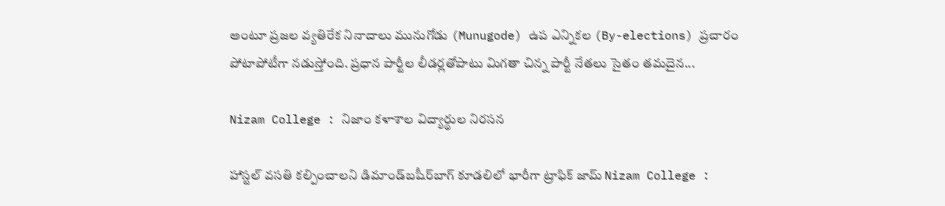అంటూ ప్రజల వ్యతిరేక నినాదాలు మునుగోడు (Munugode) ఉప ఎన్నికల (By-elections) ప్రచారం పోటాపోటీగా నడుస్తోంది. ప్రధాన పార్టీల లీడర్లతోపాటు మిగతా చిన్న పార్టీ నేతలు సైతం తమదైన...

Nizam College : నిజాం కళాశాల విద్యార్థుల నిరసన

హాస్టల్‌ వసతి కల్పించాలని డిమాండ్‌బషీర్‌బాగ్‌ కూడలిలో భారీగా ట్రాఫిక్‌ జామ్‌ Nizam College :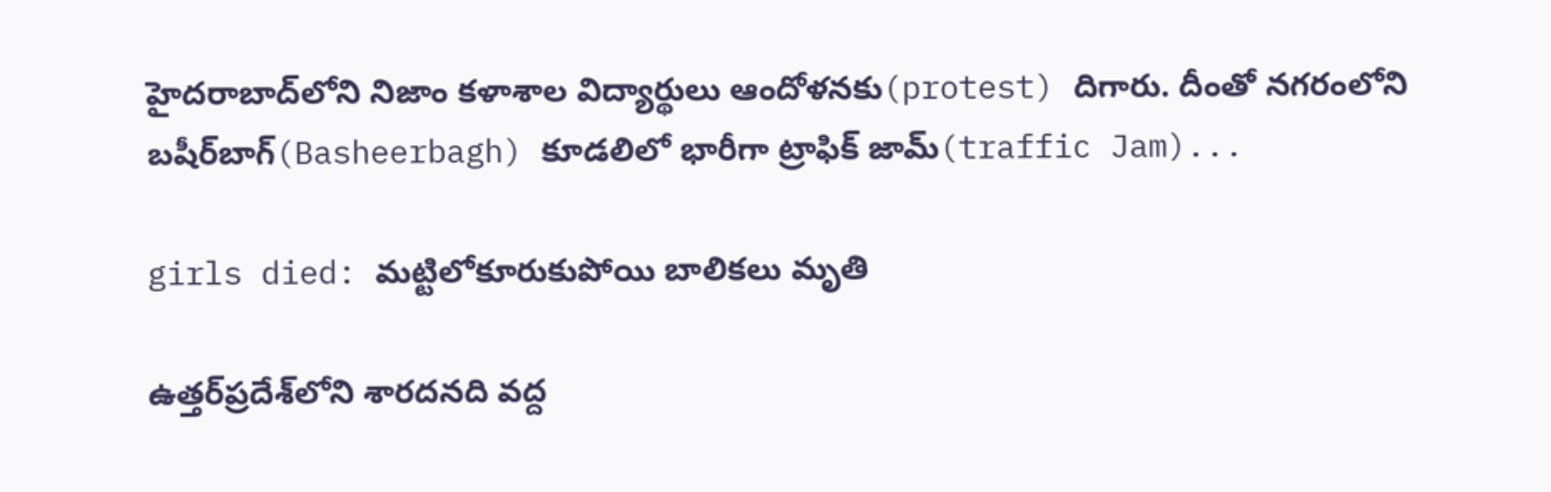హైదరాబాద్‌లోని నిజాం కళాశాల విద్యార్థులు ఆందోళనకు(protest) దిగారు. దీంతో నగరంలోని బషీర్‌బాగ్‌(Basheerbagh) కూడలిలో భారీగా ట్రాఫిక్‌ జామ్‌(traffic Jam)...

girls died: మట్టిలోకూరుకుపోయి బాలికలు మృతి

ఉత్తర్‌ప్రదేశ్‌లోని శారదనది వద్ద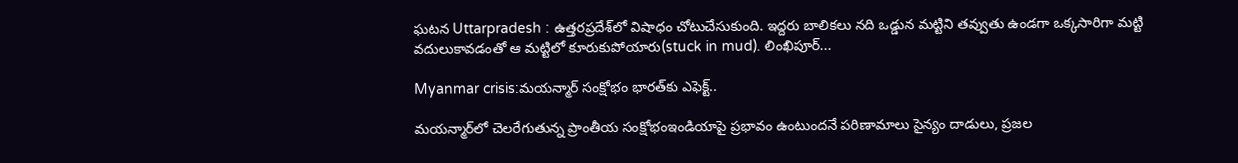ఘటన Uttarpradesh : ఉత్తరప్రదేశ్‌లో విషాధం చోటుచేసుకుంది. ఇద్దరు బాలికలు నది ఒడ్డున మట్టిని తవ్వుతు ఉండగా ఒక్కసారిగా మట్టి వదులుకావడంతో ఆ మట్టిలో కూరుకుపోయారు(stuck in mud). లింఖిపూర్‌...

Myanmar crisis:మయన్మార్‌ సంక్షోభం భారత్‌కు ఎఫెక్ట్..

మయన్మార్‌లో చెలరేగుతున్న ప్రాంతీయ సంక్షోభంఇండియాపై ప్రభావం ఉంటుందనే పరిణామాలు సైన్యం దాడులు, ప్రజల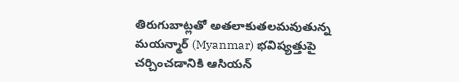తిరుగుబాట్లతో అతలాకుతలమవుతున్న మయన్మార్‌ (Myanmar) భవిష్యత్తుపై చర్చించడానికి ఆసియన్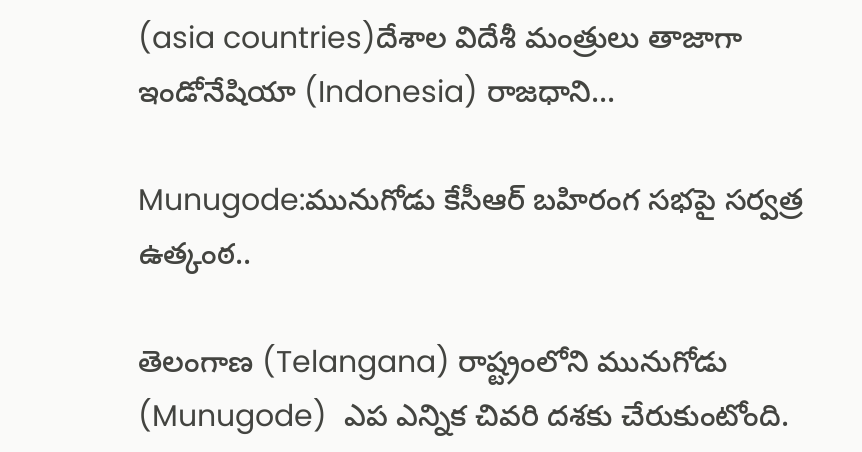(asia countries)దేశాల విదేశీ మంత్రులు తాజాగా ఇండోనేషియా (Indonesia) రాజధాని...

Munugode:మునుగోడు కేసీఆర్ బహిరంగ సభపై సర్వత్ర ఉత్కంఠ..

తెలంగాణ (Telangana) రాష్ట్రంలోని మునుగోడు (Munugode)  ఎప ఎన్నిక చివరి దశకు చేరుకుంటోంది.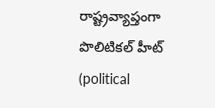రాష్ట్రవ్యాప్తంగా పొలిటికల్ హీట్ (political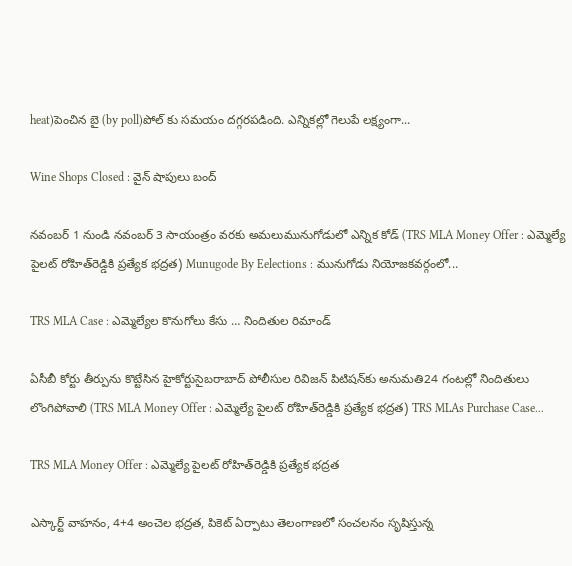heat)పెంచిన బై (by poll)పోల్ కు సమయం దగ్గరపడింది. ఎన్నికల్లో గెలుపే లక్ష్యంగా...

Wine Shops Closed : వైన్‌ షాపులు బంద్‌

నవంబర్‌ 1 నుండి నవంబర్‌ 3 సాయంత్రం వరకు అమలుమునుగోడులో ఎన్నిక కోడ్‌ (TRS MLA Money Offer : ఎమ్మెల్యే పైలట్‌ రోహిత్‌రెడ్డికి ప్రత్యేక భద్రత) Munugode By Eelections : మునుగోడు నియోజకవర్గంలో...

TRS MLA Case : ఎమ్మెల్యేల కొనుగోలు కేసు … నిందితుల రిమాండ్‌

ఏసీబీ కోర్టు తీర్పును కొట్టేసిన హైకోర్టుసైబరాబాద్‌ పోలీసుల రివిజన్‌ పిటిషన్‌కు అనుమతి24 గంటల్లో నిందితులు లొంగిపోవాలి (TRS MLA Money Offer : ఎమ్మెల్యే పైలట్‌ రోహిత్‌రెడ్డికి ప్రత్యేక భద్రత) TRS MLAs Purchase Case...

TRS MLA Money Offer : ఎమ్మెల్యే పైలట్‌ రోహిత్‌రెడ్డికి ప్రత్యేక భద్రత

ఎస్కార్ట్‌ వాహనం, 4+4 అంచెల భద్రత, పికెట్‌ ఏర్పాటు తెలంగాణలో సంచలనం సృషిస్తున్న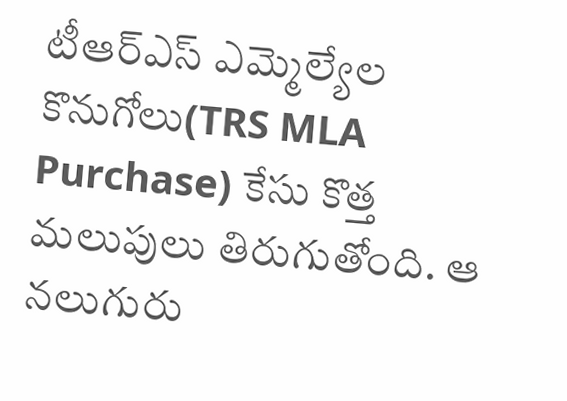టీఆర్‌ఎస్‌ ఎమ్మెల్యేల కొనుగోలు(TRS MLA Purchase) కేసు కొత్త మలుపులు తిరుగుతోంది. ఆ నలుగురు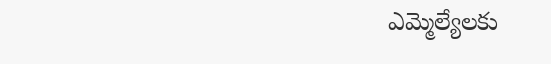ఎమ్మెల్యేలకు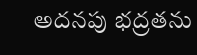అదనపు భద్రతను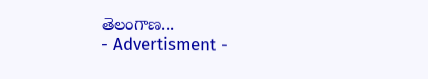తెలంగాణ...
- Advertisment -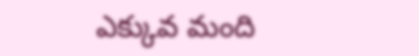ఎక్కువ మంది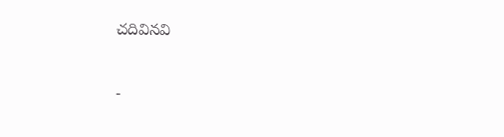చదివినవి

-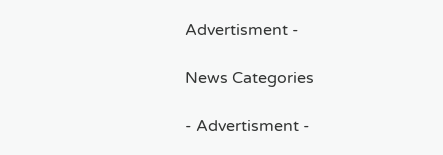Advertisment -

News Categories

- Advertisment -